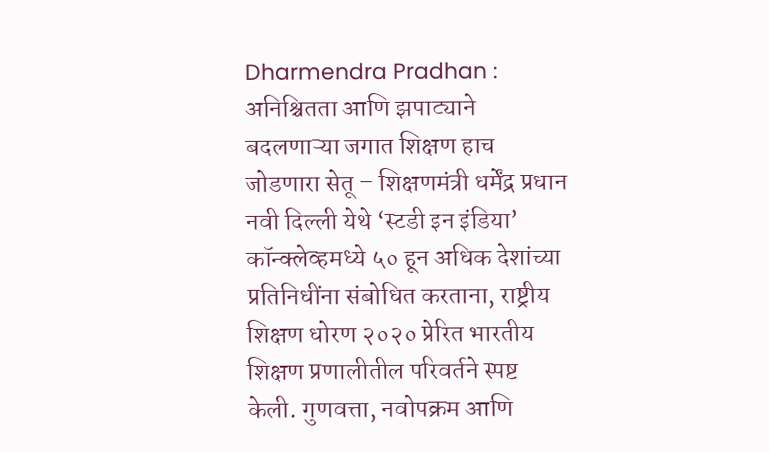Dharmendra Pradhan : अनिश्चितता आणि झपाट्याने बदलणाऱ्या जगात शिक्षण हाच जोडणारा सेतू – शिक्षणमंत्री धर्मेंद्र प्रधान
नवी दिल्ली येथे ‘स्टडी इन इंडिया’ कॉन्क्लेव्हमध्ये ५० हून अधिक देशांच्या प्रतिनिधींना संबोधित करताना, राष्ट्रीय शिक्षण धोरण २०२० प्रेरित भारतीय शिक्षण प्रणालीतील परिवर्तने स्पष्ट केली. गुणवत्ता, नवोपक्रम आणि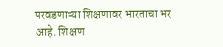परवडणाऱ्या शिक्षणावर भारताचा भर आहे. शिक्षण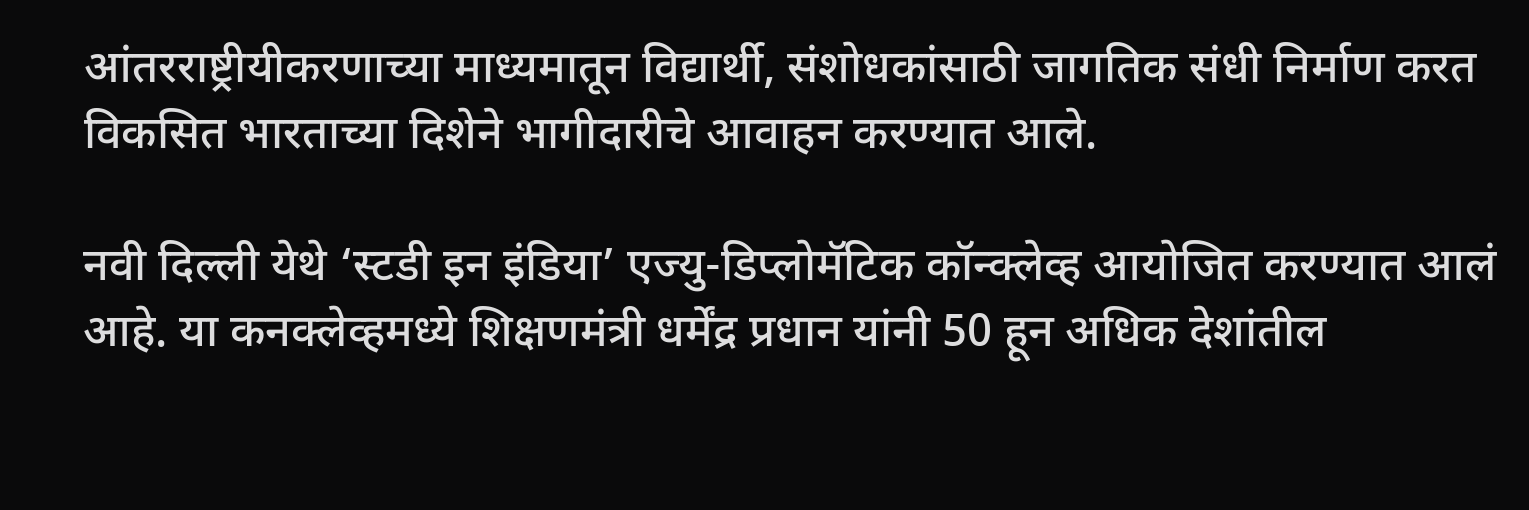आंतरराष्ट्रीयीकरणाच्या माध्यमातून विद्यार्थी, संशोधकांसाठी जागतिक संधी निर्माण करत विकसित भारताच्या दिशेने भागीदारीचे आवाहन करण्यात आले.

नवी दिल्ली येथे ‘स्टडी इन इंडिया’ एज्यु-डिप्लोमॅटिक कॉन्क्लेव्ह आयोजित करण्यात आलं आहे. या कनक्लेव्हमध्ये शिक्षणमंत्री धर्मेंद्र प्रधान यांनी 50 हून अधिक देशांतील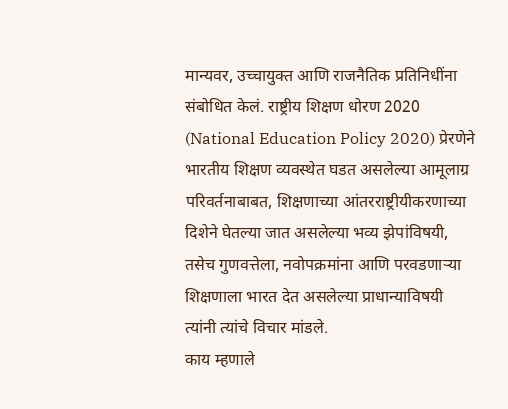मान्यवर, उच्चायुक्त आणि राजनैतिक प्रतिनिधींना संबोधित केलं. राष्ट्रीय शिक्षण धोरण 2020 (National Education Policy 2020) प्रेरणेने भारतीय शिक्षण व्यवस्थेत घडत असलेल्या आमूलाग्र परिवर्तनाबाबत, शिक्षणाच्या आंतरराष्ट्रीयीकरणाच्या दिशेने घेतल्या जात असलेल्या भव्य झेपांविषयी, तसेच गुणवत्तेला, नवोपक्रमांना आणि परवडणाऱ्या शिक्षणाला भारत देत असलेल्या प्राधान्याविषयी त्यांनी त्यांचे विचार मांडले.
काय म्हणाले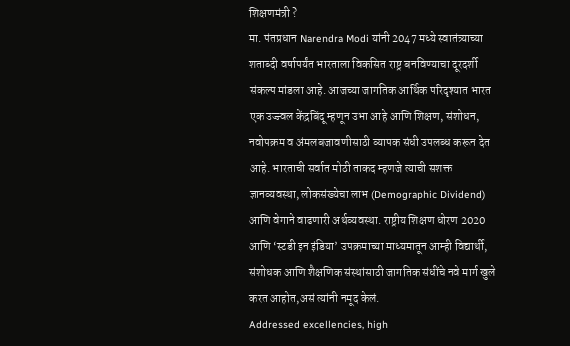शिक्षणमंत्री ?
मा. पंतप्रधान Narendra Modi यांनी 2047 मध्ये स्वातंत्र्याच्या शताब्दी वर्षापर्यंत भारताला विकसित राष्ट्र बनविण्याचा दूरदर्शी संकल्प मांडला आहे. आजच्या जागतिक आर्थिक परिदृश्यात भारत एक उज्ज्वल केंद्रबिंदू म्हणून उभा आहे आणि शिक्षण, संशोधन, नवोपक्रम व अंमलबजावणीसाठी व्यापक संधी उपलब्ध करून देत आहे. भारताची सर्वात मोठी ताकद म्हणजे त्याची सशक्त ज्ञानव्यवस्था, लोकसंख्येचा लाभ (Demographic Dividend) आणि वेगाने वाढणारी अर्थव्यवस्था. राष्ट्रीय शिक्षण धोरण 2020 आणि ‘स्टडी इन इंडिया’ उपक्रमाच्या माध्यमातून आम्ही विद्यार्थी, संशोधक आणि शैक्षणिक संस्थांसाठी जागतिक संधींचे नवे मार्ग खुले करत आहोत,असं त्यांनी नमूद केलं.
Addressed excellencies, high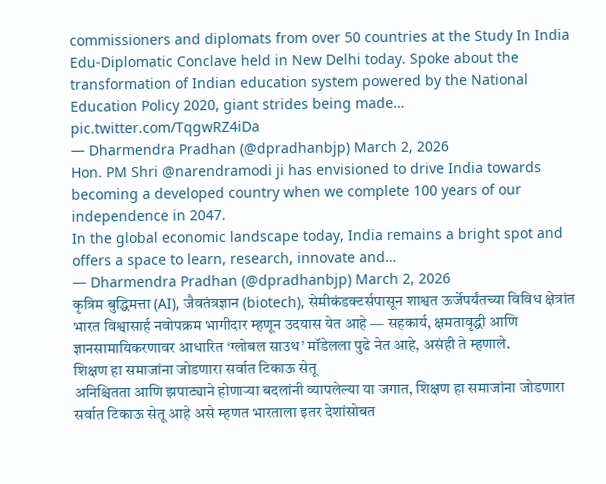commissioners and diplomats from over 50 countries at the Study In India Edu-Diplomatic Conclave held in New Delhi today. Spoke about the transformation of Indian education system powered by the National Education Policy 2020, giant strides being made… pic.twitter.com/TqgwRZ4iDa
— Dharmendra Pradhan (@dpradhanbjp) March 2, 2026
Hon. PM Shri @narendramodi ji has envisioned to drive India towards becoming a developed country when we complete 100 years of our independence in 2047.
In the global economic landscape today, India remains a bright spot and offers a space to learn, research, innovate and…
— Dharmendra Pradhan (@dpradhanbjp) March 2, 2026
कृत्रिम बुद्धिमत्ता (AI), जैवतंत्रज्ञान (biotech), सेमीकंडक्टर्सपासून शाश्वत ऊर्जेपर्यंतच्या विविध क्षेत्रांत भारत विश्वासार्ह नवोपक्रम भागीदार म्हणून उदयास येत आहे — सहकार्य, क्षमतावृद्धी आणि ज्ञानसामायिकरणावर आधारित ‘ग्लोबल साउथ’ मॉडेलला पुढे नेत आहे, असंही ते म्हणाले.
शिक्षण हा समाजांना जोडणारा सर्वात टिकाऊ सेतू
अनिश्चितता आणि झपाट्याने होणाऱ्या बदलांनी व्यापलेल्या या जगात, शिक्षण हा समाजांना जोडणारा सर्वात टिकाऊ सेतू आहे असे म्हणत भारताला इतर देशांसोबत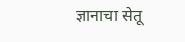ज्ञानाचा सेतू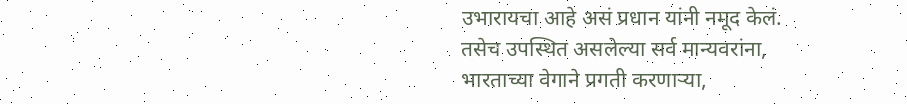उभारायचा आहे असं प्रधान यांनी नमूद केलं. तसेच उपस्थित असलेल्या सर्व मान्यवरांना, भारताच्या वेगाने प्रगती करणाऱ्या,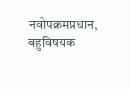नवोपक्रमप्रधान, बहुविषयक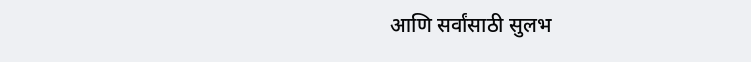आणि सर्वांसाठी सुलभ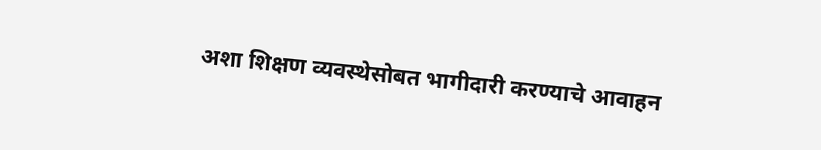अशा शिक्षण व्यवस्थेसोबत भागीदारी करण्याचे आवाहन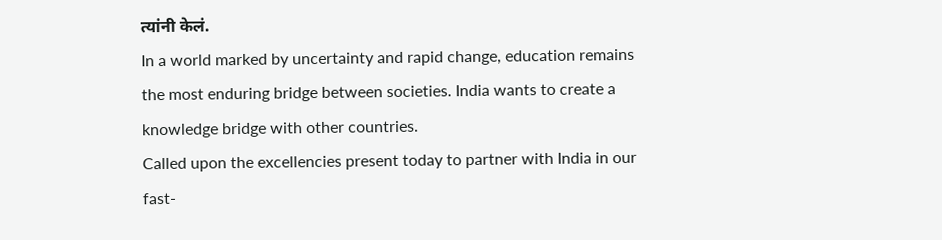त्यांनी केलं.
In a world marked by uncertainty and rapid change, education remains the most enduring bridge between societies. India wants to create a knowledge bridge with other countries.
Called upon the excellencies present today to partner with India in our fast-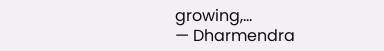growing,…
— Dharmendra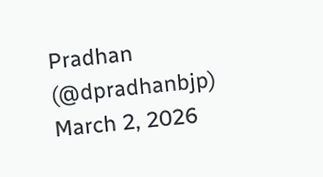Pradhan (@dpradhanbjp) March 2, 2026